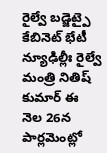రైల్వే బడ్జెట్పై కేబినెట్ భేటీ
న్యూఢిల్లీః రైల్వే మంత్రి నితిష్ కుమార్ ఈ నెల 26న పార్లమెంట్లో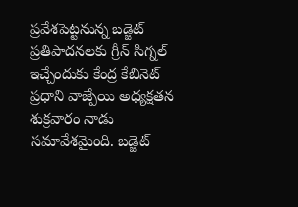ప్రవేశపెట్టనున్న బడ్జెట్ ప్రతిపాదనలకు గ్రీన్ సిగ్నల్ ఇచ్చేందుకు కేంద్ర కేబినెట్ ప్రధాని వాజ్పేయి అధ్యక్షతన శుక్రవారం నాడు సమావేశమైంది. బడ్జెట్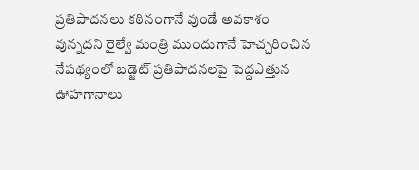ప్రతిపాదనలు కఠినంగానే వుండే అవకాశం వున్నదని రైల్వే మంత్రి ముందుగానే హెచ్చరించిన నేపథ్యంలో బడ్జెట్ ప్రతిపాదనలపై పెద్దఎత్తున ఊహగానాలు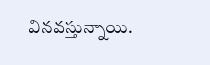వినవస్తున్నాయి.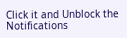Click it and Unblock the Notifications